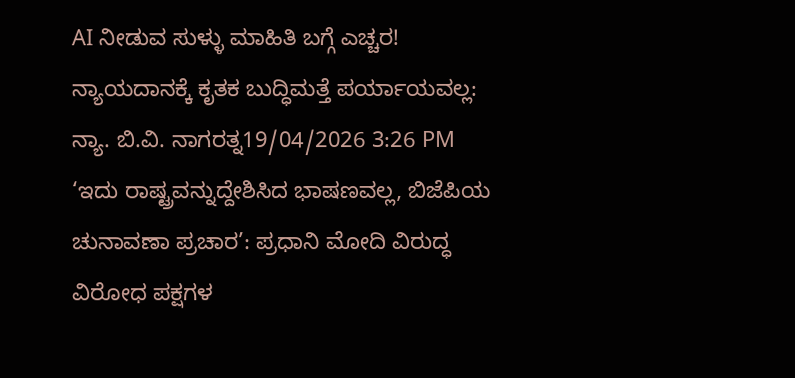AI ನೀಡುವ ಸುಳ್ಳು ಮಾಹಿತಿ ಬಗ್ಗೆ ಎಚ್ಚರ! ನ್ಯಾಯದಾನಕ್ಕೆ ಕೃತಕ ಬುದ್ಧಿಮತ್ತೆ ಪರ್ಯಾಯವಲ್ಲ: ನ್ಯಾ. ಬಿ.ವಿ. ನಾಗರತ್ನ19/04/2026 3:26 PM
‘ಇದು ರಾಷ್ಟ್ರವನ್ನುದ್ದೇಶಿಸಿದ ಭಾಷಣವಲ್ಲ, ಬಿಜೆಪಿಯ ಚುನಾವಣಾ ಪ್ರಚಾರ’: ಪ್ರಧಾನಿ ಮೋದಿ ವಿರುದ್ಧ ವಿರೋಧ ಪಕ್ಷಗಳ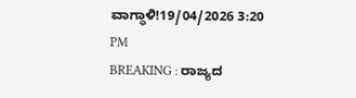ವಾಗ್ಧಾಳಿ!19/04/2026 3:20 PM
BREAKING : ರಾಜ್ಯದ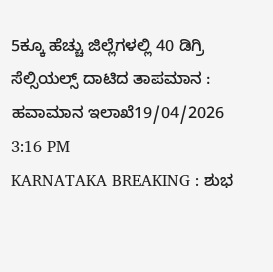5ಕ್ಕೂ ಹೆಚ್ಚು ಜಿಲ್ಲೆಗಳಲ್ಲಿ 40 ಡಿಗ್ರಿ ಸೆಲ್ಸಿಯಲ್ಸ್ ದಾಟಿದ ತಾಪಮಾನ : ಹವಾಮಾನ ಇಲಾಖೆ19/04/2026 3:16 PM
KARNATAKA BREAKING : ಶುಭ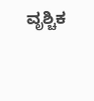ವೃಶ್ಚಿಕ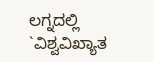ಲಗ್ನದಲ್ಲಿ `ವಿಶ್ವವಿಖ್ಯಾತ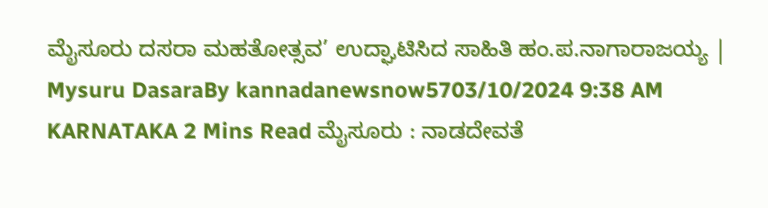ಮೈಸೂರು ದಸರಾ ಮಹತೋತ್ಸವ’ ಉದ್ಘಾಟಿಸಿದ ಸಾಹಿತಿ ಹಂ.ಪ.ನಾಗಾರಾಜಯ್ಯ | Mysuru DasaraBy kannadanewsnow5703/10/2024 9:38 AM KARNATAKA 2 Mins Read ಮೈಸೂರು : ನಾಡದೇವತೆ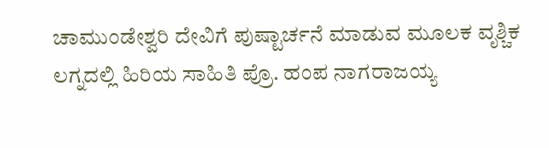ಚಾಮುಂಡೇಶ್ವರಿ ದೇವಿಗೆ ಪುಷ್ಟಾರ್ಚನೆ ಮಾಡುವ ಮೂಲಕ ವೃಶ್ಚಿಕ ಲಗ್ನದಲ್ಲಿ ಹಿರಿಯ ಸಾಹಿತಿ ಪ್ರೊ. ಹಂಪ ನಾಗರಾಜಯ್ಯ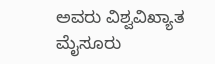ಅವರು ವಿಶ್ವವಿಖ್ಯಾತ ಮೈಸೂರು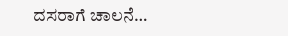ದಸರಾಗೆ ಚಾಲನೆ…